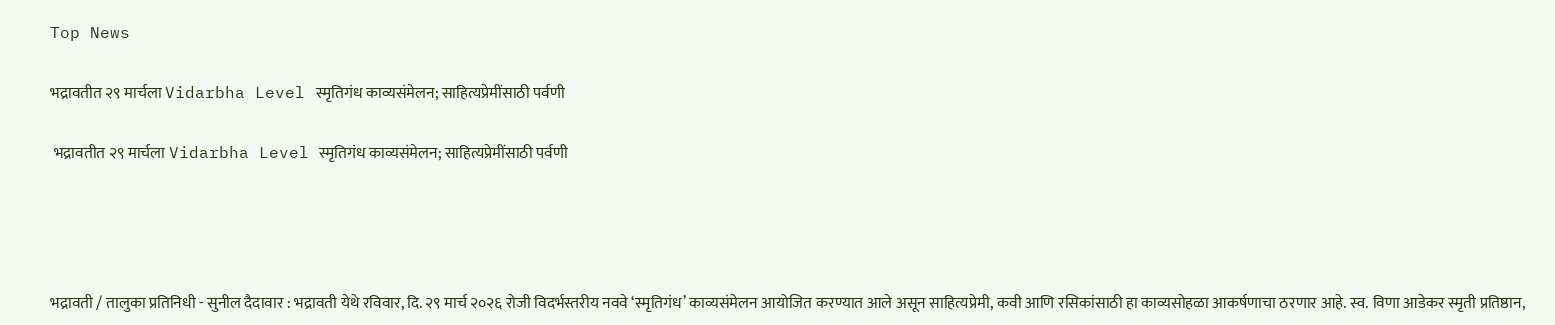Top News

भद्रावतीत २९ मार्चला Vidarbha Level स्मृतिगंध काव्यसंमेलन; साहित्यप्रेमींसाठी पर्वणी

 भद्रावतीत २९ मार्चला Vidarbha Level स्मृतिगंध काव्यसंमेलन; साहित्यप्रेमींसाठी पर्वणी




भद्रावती / तालुका प्रतिनिधी - सुनील दैदावार : भद्रावती येथे रविवार, दि. २९ मार्च २०२६ रोजी विदर्भस्तरीय नववे ‘स्मृतिगंध’ काव्यसंमेलन आयोजित करण्यात आले असून साहित्यप्रेमी, कवी आणि रसिकांसाठी हा काव्यसोहळा आकर्षणाचा ठरणार आहे. स्व. विणा आडेकर स्मृती प्रतिष्ठान,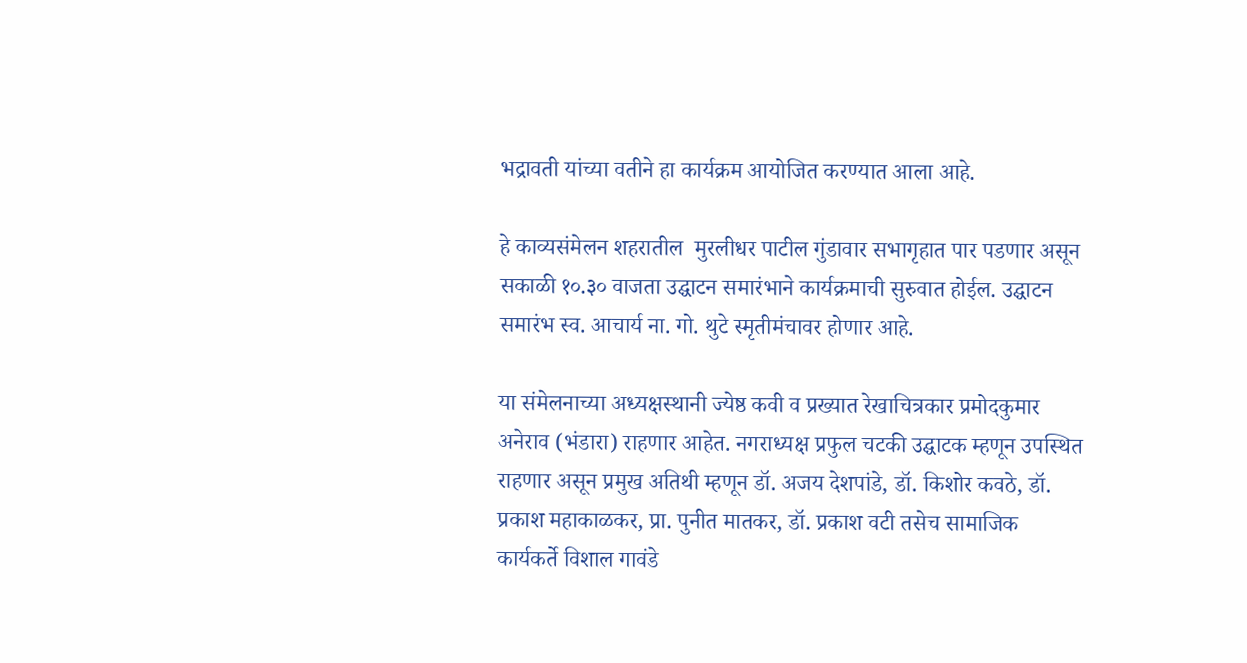भद्रावती यांच्या वतीने हा कार्यक्रम आयोजित करण्यात आला आहे.

हे काव्यसंमेलन शहरातील  मुरलीधर पाटील गुंडावार सभागृहात पार पडणार असून सकाळी १०.३० वाजता उद्घाटन समारंभाने कार्यक्रमाची सुरुवात होईल. उद्घाटन समारंभ स्व. आचार्य ना. गो. थुटे स्मृतीमंचावर होणार आहे.

या संमेलनाच्या अध्यक्षस्थानी ज्येष्ठ कवी व प्रख्यात रेखाचित्रकार प्रमोदकुमार अनेराव (भंडारा) राहणार आहेत. नगराध्यक्ष प्रफुल चटकी उद्घाटक म्हणून उपस्थित राहणार असून प्रमुख अतिथी म्हणून डॉ. अजय देशपांडे, डॉ. किशोर कवठे, डॉ. प्रकाश महाकाळकर, प्रा. पुनीत मातकर, डॉ. प्रकाश वटी तसेच सामाजिक कार्यकर्ते विशाल गावंडे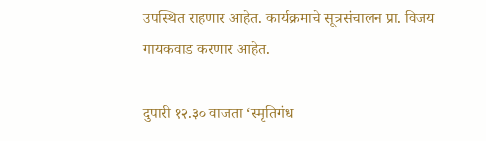उपस्थित राहणार आहेत. कार्यक्रमाचे सूत्रसंचालन प्रा. विजय गायकवाड करणार आहेत.

दुपारी १२.३० वाजता ‘स्मृतिगंध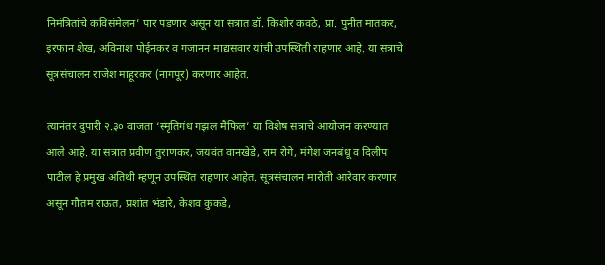निमंत्रितांचे कविसंमेलन’ पार पडणार असून या सत्रात डॉ. किशोर कवठे, प्रा. पुनीत मातकर, इरफान शेख, अविनाश पोईनकर व गजानन माद्यसवार यांची उपस्थिती राहणार आहे. या सत्राचे सूत्रसंचालन राजेश माहूरकर (नागपूर) करणार आहेत.

त्यानंतर दुपारी २.३० वाजता ‘स्मृतिगंध गझल मैफिल’ या विशेष सत्राचे आयोजन करण्यात आले आहे. या सत्रात प्रवीण तुराणकर, जयवंत वानखेडे, राम रोगे, मंगेश जनबंधू व दिलीप पाटील हे प्रमुख अतिथी म्हणून उपस्थित राहणार आहेत. सूत्रसंचालन मारोती आरेवार करणार असून गौतम राऊत, प्रशांत भंडारे, केशव कुकडे,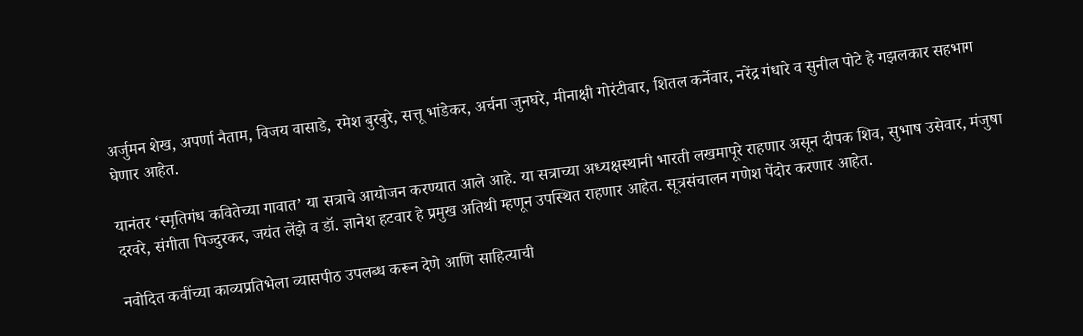अर्जुमन शेख, अपर्णा नैताम, विजय वासाडे, रमेश बुरबुरे, सत्तू भांडेकर, अर्चना जुनघरे, मीनाक्षी गोरंटीवार, शितल कर्नेवार, नरेंद्र गंधारे व सुनील पोटे हे गझलकार सहभाग घेणार आहेत.

यानंतर ‘स्मृतिगंध कवितेच्या गावात’ या सत्राचे आयोजन करण्यात आले आहे. या सत्राच्या अध्यक्षस्थानी भारती लखमापूरे राहणार असून दीपक शिव, सुभाष उसेवार, मंजुषा दरवरे, संगीता पिज्दुरकर, जयंत लेंझे व डॉ. ज्ञानेश हटवार हे प्रमुख अतिथी म्हणून उपस्थित राहणार आहेत. सूत्रसंचालन गणेश पेंदोर करणार आहेत.

नवोदित कवींच्या काव्यप्रतिभेला व्यासपीठ उपलब्ध करून देणे आणि साहित्याची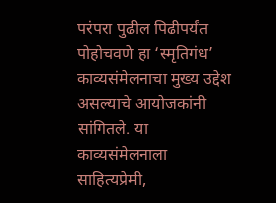परंपरा पुढील पिढीपर्यंत पोहोचवणे हा ‘स्मृतिगंध’ काव्यसंमेलनाचा मुख्य उद्देश असल्याचे आयोजकांनी सांगितले. या काव्यसंमेलनाला साहित्यप्रेमी,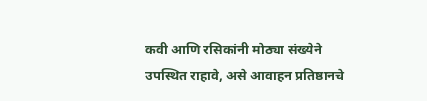कवी आणि रसिकांनी मोठ्या संख्येने उपस्थित राहावे, असे आवाहन प्रतिष्ठानचे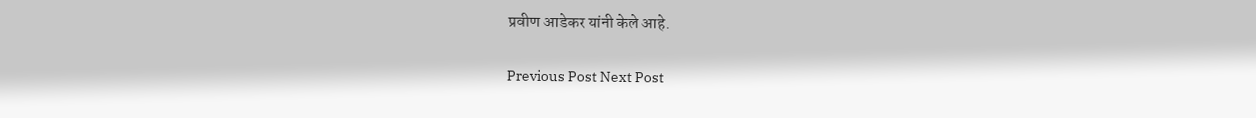प्रवीण आडेकर यांनी केले आहे.

Previous Post Next Post